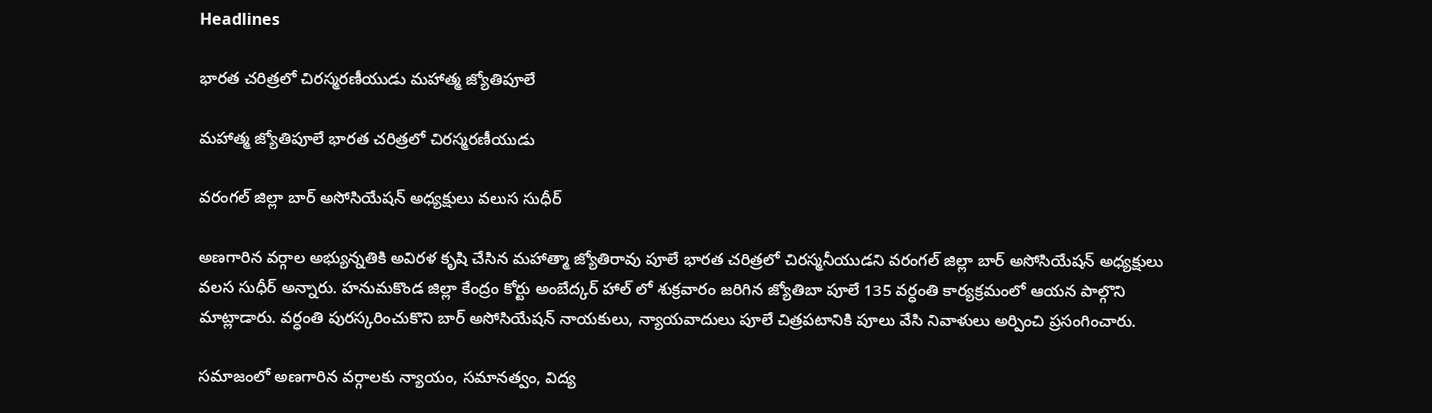Headlines

భారత చరిత్రలో చిరస్మరణీయుడు మహాత్మ జ్యోతిపూలే

మహాత్మ జ్యోతిపూలే భారత చరిత్రలో చిరస్మరణీయుడు

వరంగల్ జిల్లా బార్ అసోసియేషన్ అధ్యక్షులు వలుస సుధీర్

అణగారిన వర్గాల అభ్యున్నతికి అవిరళ కృషి చేసిన మహాత్మా జ్యోతిరావు పూలే భారత చరిత్రలో చిరస్మనీయుడని వరంగల్ జిల్లా బార్ అసోసియేషన్ అధ్యక్షులు వలస సుధీర్ అన్నారు. హనుమకొండ జిల్లా కేంద్రం కోర్టు అంబేద్కర్ హాల్ లో శుక్రవారం జరిగిన జ్యోతిబా పూలే 135 వర్ధంతి కార్యక్రమంలో ఆయన పాల్గొని మాట్లాడారు. వర్ధంతి పురస్కరించుకొని బార్ అసోసియేషన్ నాయకులు, న్యాయవాదులు పూలే చిత్రపటానికి పూలు వేసి నివాళులు అర్పించి ప్రసంగించారు.

సమాజంలో అణగారిన వర్గాలకు న్యాయం, సమానత్వం, విద్య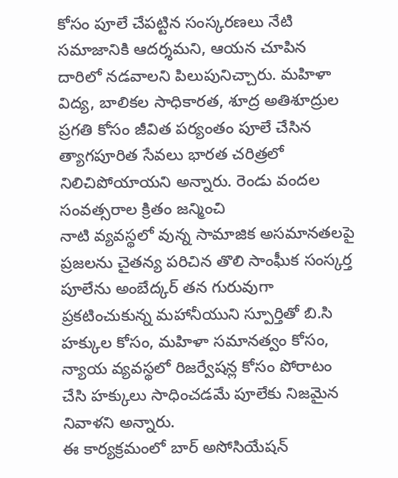కోసం పూలే చేపట్టిన సంస్కరణలు నేటి సమాజానికి ఆదర్శమని, ఆయన చూపిన దారిలో నడవాలని పిలుపునిచ్చారు. మహిళా విద్య, బాలికల సాధికారత, శూద్ర అతిశూద్రుల ప్రగతి కోసం జీవిత పర్యంతం పూలే చేసిన త్యాగపూరిత సేవలు భారత చరిత్రలో నిలిచిపోయాయని అన్నారు. రెండు వందల సంవత్సరాల క్రితం జన్మించి
నాటి వ్యవస్థలో వున్న సామాజిక అసమానతలపై ప్రజలను చైతన్య పరిచిన తొలి సాంఘీక సంస్కర్త పూలేను అంబేద్కర్ తన గురువుగా ప్రకటించుకున్న మహానీయుని స్పూర్తితో బి.సి హక్కుల కోసం, మహిళా సమానత్వం కోసం, న్యాయ వ్యవస్థలో రిజర్వేషన్ల కోసం పోరాటం చేసి హక్కులు సాధించడమే పూలేకు నిజమైన నివాళని అన్నారు.
ఈ కార్యక్రమంలో బార్ అసోసియేషన్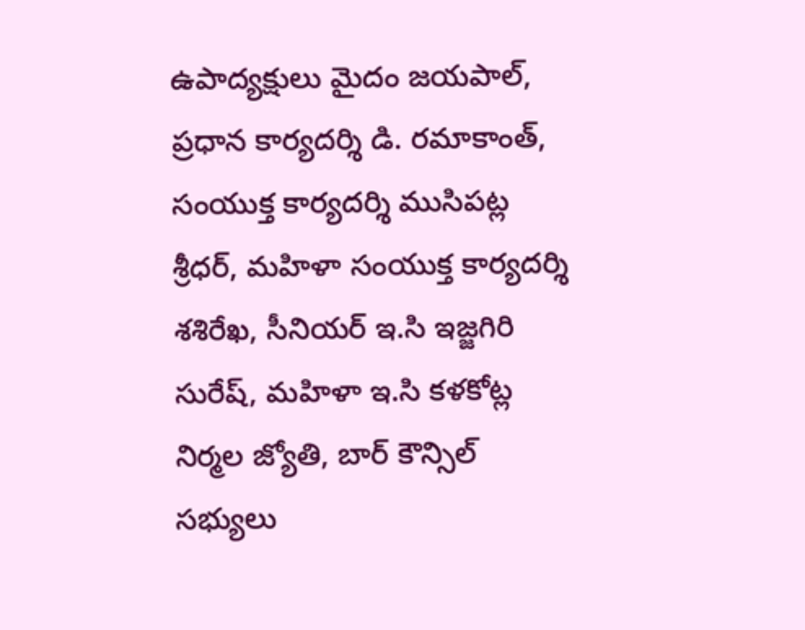ఉపాద్యక్షులు మైదం జయపాల్, ప్రధాన కార్యదర్శి డి. రమాకాంత్, సంయుక్త కార్యదర్శి ముసిపట్ల శ్రీధర్, మహిళా సంయుక్త కార్యదర్శి శశిరేఖ, సీనియర్ ఇ.సి ఇజ్జగిరి సురేష్, మహిళా ఇ.సి కళకోట్ల నిర్మల జ్యోతి, బార్ కౌన్సిల్ సభ్యులు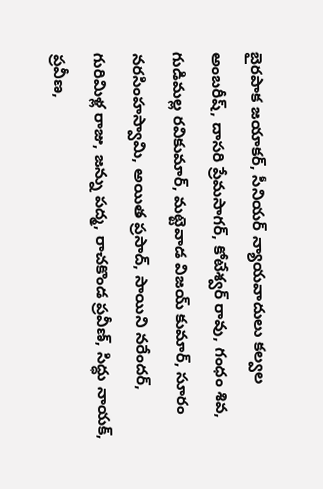బైరపాక జయాకర్, సీనియర్ న్యాయవాదులు కల్వల అంబరీష్, దాసరి ప్రేమసాగర్, కోటేశ్వర్ రావు, గంధం శివ, గుడిమల్ల రవికుమార్, మట్టెవాడ విజయ్ కుమార్, సూరం నరసింహస్వామి, అయిత ప్రసాద్, సాయిని నరేందర్, గురిమిళ్ల రాజు, జన్ను పద్మ, రాచకొండ ప్రవీణ్, సిద్ధు నాయక్, ప్రవీణ,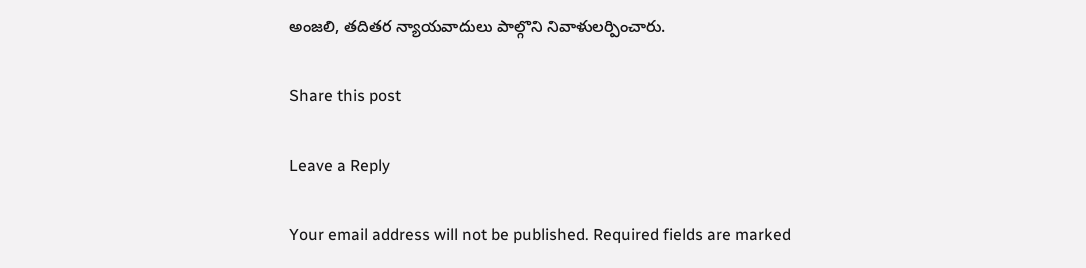అంజలి, తదితర న్యాయవాదులు పాల్గొని నివాళులర్పించారు.

Share this post

Leave a Reply

Your email address will not be published. Required fields are marked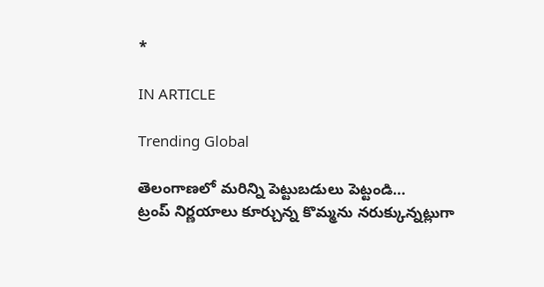*

IN ARTICLE

Trending Global

తెలంగాణలో మరిన్ని పెట్టుబడులు పెట్టండి…
ట్రంప్ నిర్ణయాలు కూర్చున్న కొమ్మను నరుక్కున్నట్లుగా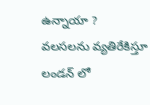ఉన్నాయా ?
వలసలను వ్యతిరేకిస్తూ లండన్ లో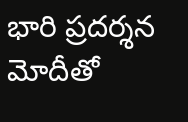భారి ప్రదర్శన
మోదీతో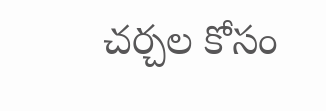చర్చల కోసం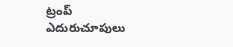ట్రంప్ ఎదురుచూపులు